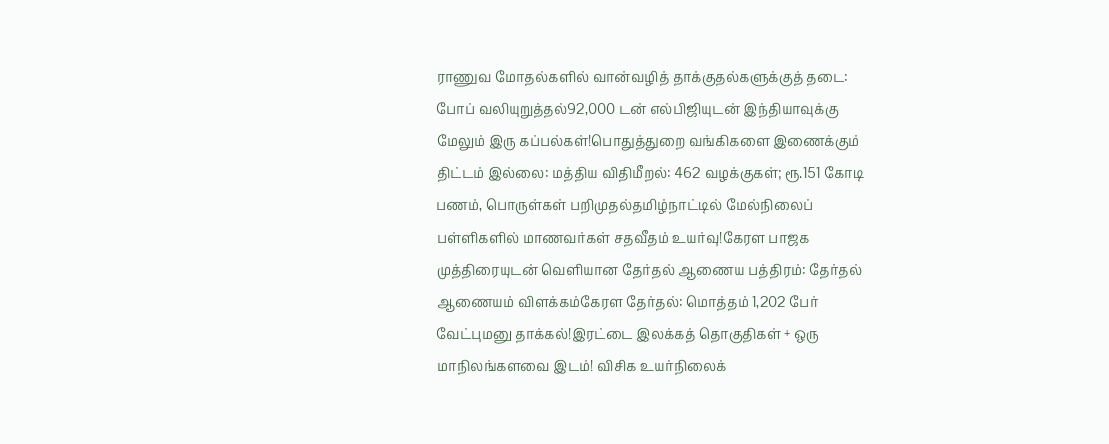ராணுவ மோதல்களில் வான்வழித் தாக்குதல்களுக்குத் தடை: போப் வலியுறுத்தல்92,000 டன் எல்பிஜியுடன் இந்தியாவுக்கு மேலும் இரு கப்பல்கள்!பொதுத்துறை வங்கிகளை இணைக்கும் திட்டம் இல்லை: மத்திய விதிமீறல்: 462 வழக்குகள்; ரூ.151 கோடி பணம், பொருள்கள் பறிமுதல்தமிழ்நாட்டில் மேல்நிலைப் பள்ளிகளில் மாணவர்கள் சதவீதம் உயர்வு!கேரள பாஜக முத்திரையுடன் வெளியான தேர்தல் ஆணைய பத்திரம்: தேர்தல் ஆணையம் விளக்கம்கேரள தேர்தல்: மொத்தம் 1,202 பேர் வேட்புமனு தாக்கல்!இரட்டை இலக்கத் தொகுதிகள் + ஒரு மாநிலங்களவை இடம்! விசிக உயர்நிலைக்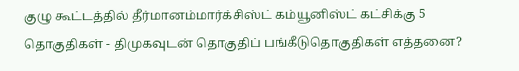குழு கூட்டத்தில் தீர்மானம்மார்க்சிஸ்ட் கம்யூனிஸ்ட் கட்சிக்கு 5 தொகுதிகள் - திமுகவுடன் தொகுதிப் பங்கீடுதொகுதிகள் எத்தனை?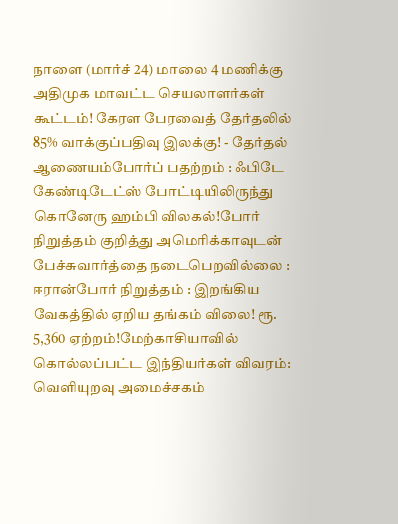நாளை (மார்ச் 24) மாலை 4 மணிக்கு அதிமுக மாவட்ட செயலாளர்கள் கூட்டம்! கேரள பேரவைத் தேர்தலில் 85% வாக்குப்பதிவு இலக்கு! - தேர்தல் ஆணையம்போர்ப் பதற்றம் : ஃபிடே கேண்டிடேட்ஸ் போட்டியிலிருந்து கொனேரு ஹம்பி விலகல்!போர் நிறுத்தம் குறித்து அமெரிக்காவுடன் பேச்சுவார்த்தை நடைபெறவில்லை : ஈரான்போர் நிறுத்தம் : இறங்கிய வேகத்தில் ஏறிய தங்கம் விலை! ரூ. 5,360 ஏற்றம்!மேற்காசியாவில் கொல்லப்பட்ட இந்தியர்கள் விவரம்: வெளியுறவு அமைச்சகம்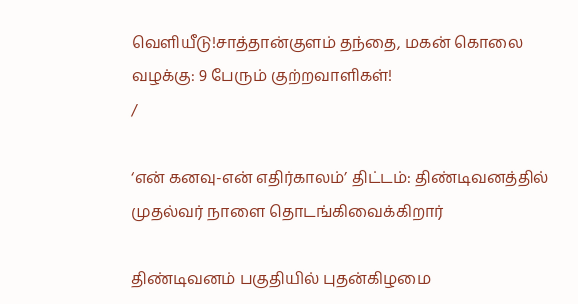வெளியீடு!சாத்தான்குளம் தந்தை, மகன் கொலை வழக்கு: 9 பேரும் குற்றவாளிகள்!
/

‘என் கனவு-என் எதிர்காலம்’ திட்டம்: திண்டிவனத்தில் முதல்வர் நாளை தொடங்கிவைக்கிறார்

திண்டிவனம் பகுதியில் புதன்கிழமை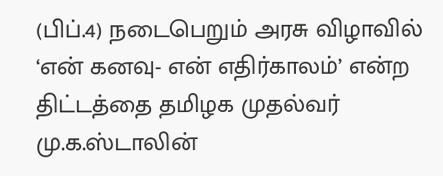(பிப்.4) நடைபெறும் அரசு விழாவில் ‘என் கனவு- என் எதிர்காலம்’ என்ற திட்டத்தை தமிழக முதல்வர் மு.க.ஸ்டாலின்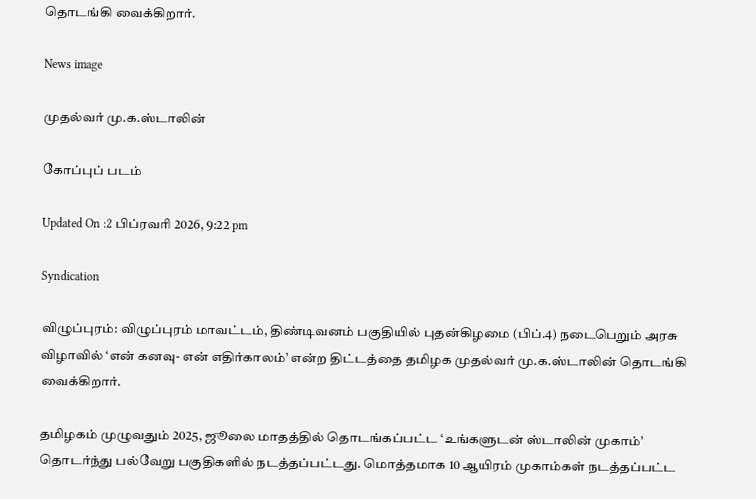தொடங்கி வைக்கிறார்.

News image

முதல்வர் மு.க.ஸ்டாலின்

கோப்புப் படம்

Updated On :2 பிப்ரவரி 2026, 9:22 pm

Syndication

விழுப்புரம்: விழுப்புரம் மாவட்டம், திண்டிவனம் பகுதியில் புதன்கிழமை (பிப்.4) நடைபெறும் அரசு விழாவில் ‘என் கனவு- என் எதிர்காலம்’ என்ற திட்டத்தை தமிழக முதல்வர் மு.க.ஸ்டாலின் தொடங்கி வைக்கிறார்.

தமிழகம் முழுவதும் 2025, ஜூலை மாதத்தில் தொடங்கப்பட்ட ‘உங்களுடன் ஸ்டாலின் முகாம்’ தொடர்ந்து பல்வேறு பகுதிகளில் நடத்தப்பட்டது. மொத்தமாக 10 ஆயிரம் முகாம்கள் நடத்தப்பட்ட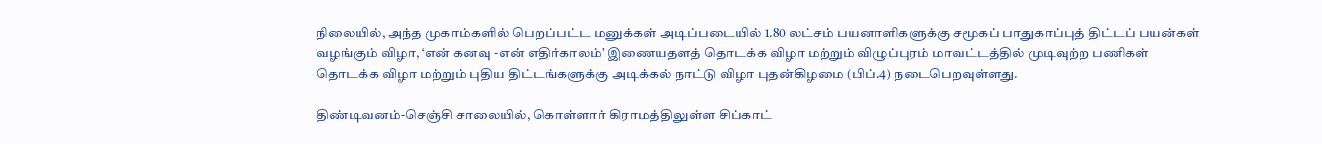நிலையில், அந்த முகாம்களில் பெறப்பட்ட மனுக்கள் அடிப்படையில் 1.80 லட்சம் பயனாளிகளுக்கு சமூகப் பாதுகாப்புத் திட்டப் பயன்கள் வழங்கும் விழா, ‘என் கனவு -என் எதிர்காலம்’ இணையதளத் தொடக்க விழா மற்றும் விழுப்புரம் மாவட்டத்தில் முடிவுற்ற பணிகள் தொடக்க விழா மற்றும் புதிய திட்டங்களுக்கு அடிக்கல் நாட்டு விழா புதன்கிழமை (பிப்.4) நடைபெறவுள்ளது.

திண்டிவனம்-செஞ்சி சாலையில், கொள்ளார் கிராமத்திலுள்ள சிப்காட்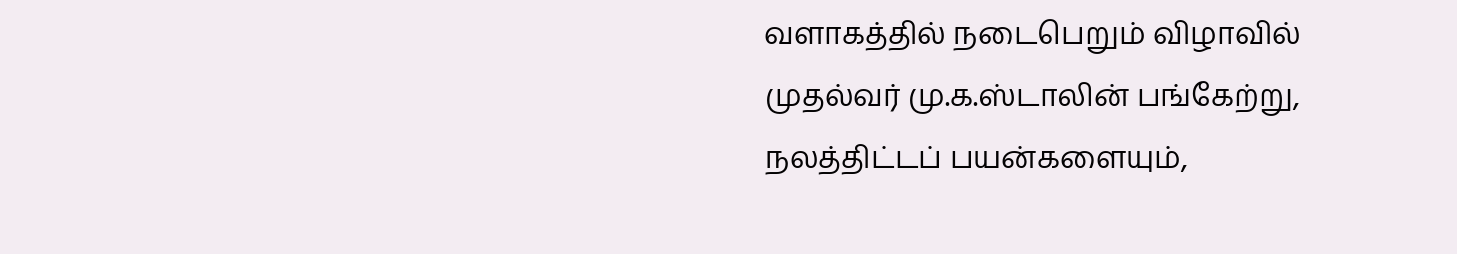வளாகத்தில் நடைபெறும் விழாவில் முதல்வர் மு.க.ஸ்டாலின் பங்கேற்று, நலத்திட்டப் பயன்களையும்,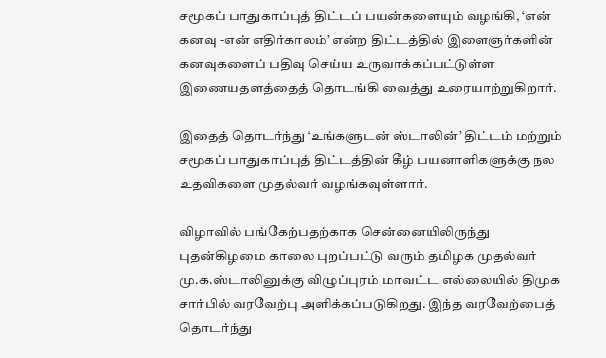சமூகப் பாதுகாப்புத் திட்டப் பயன்களையும் வழங்கி, ‘என் கனவு -என் எதிர்காலம்’ என்ற திட்டத்தில் இளைஞர்களின் கனவுகளைப் பதிவு செய்ய உருவாக்கப்பட்டுள்ள இணையதளத்தைத் தொடங்கி வைத்து உரையாற்றுகிறார்.

இதைத் தொடர்ந்து ‘உங்களுடன் ஸ்டாலின்’ திட்டம் மற்றும் சமூகப் பாதுகாப்புத் திட்டத்தின் கீழ் பயனாளிகளுக்கு நல உதவிகளை முதல்வர் வழங்கவுள்ளார்.

விழாவில் பங்கேற்பதற்காக சென்னையிலிருந்து புதன்கிழமை காலை புறப்பட்டு வரும் தமிழக முதல்வர் மு.க.ஸ்டாலினுக்கு விழுப்புரம் மாவட்ட எல்லையில் திமுக சார்பில் வரவேற்பு அளிக்கப்படுகிறது. இந்த வரவேற்பைத் தொடர்ந்து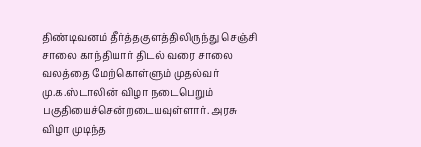திண்டிவனம் தீர்த்தகுளத்திலிருந்து செஞ்சி சாலை காந்தியார் திடல் வரை சாலை வலத்தை மேற்கொள்ளும் முதல்வர் மு.க.ஸ்டாலின் விழா நடைபெறும் பகுதியைச்சென்றடையவுள்ளார். அரசு விழா முடிந்த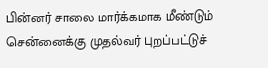பின்னர் சாலை மார்க்கமாக மீண்டும் சென்னைக்கு முதல்வர் புறப்பட்டுச்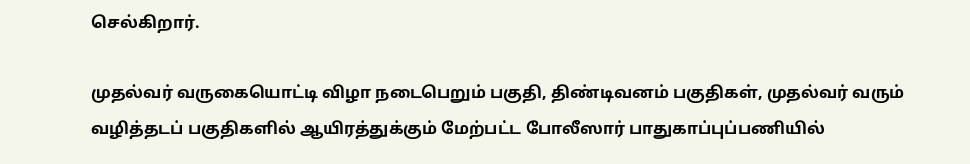செல்கிறார்.

முதல்வர் வருகையொட்டி விழா நடைபெறும் பகுதி, திண்டிவனம் பகுதிகள், முதல்வர் வரும் வழித்தடப் பகுதிகளில் ஆயிரத்துக்கும் மேற்பட்ட போலீஸார் பாதுகாப்புப்பணியில்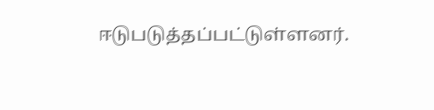ஈடுபடுத்தப்பட்டுள்ளனர்.